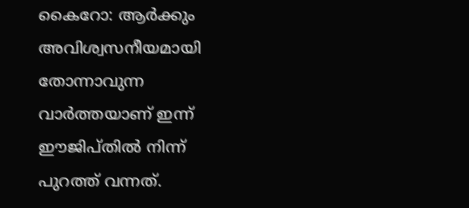കൈറോ: ആർക്കും അവിശ്വസനീയമായി തോന്നാവുന്ന വാർത്തയാണ് ഇന്ന് ഈജിപ്തിൽ നിന്ന് പുറത്ത് വന്നത്.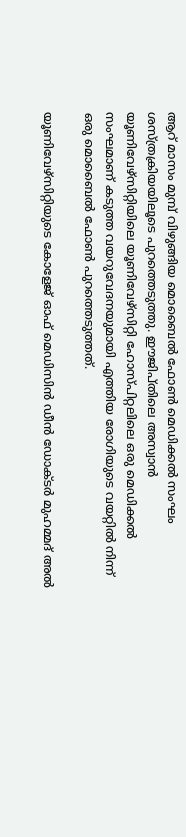ആറ് മാസം മുമ്പ് വിഴുങ്ങിയ മൊബൈൽ ഫോൺ മെഡിക്കൽ സംഘം ശസ്ത്രക്രിയയിലൂടെ പുറത്തെടുത്തു. ഈജിപ്തിലെ അസ്വാൻ യൂണിവേഴ്സിറ്റിയിലെ യൂണിവേഴ്സിറ്റി ഹോസ്പിറ്റലിലെ ഒരു മെഡിക്കൽ സംഘമാണ് കടുത്ത വയറുവേദനയുമായി എത്തിയ രോഗിയുടെ വയറ്റിൽ നിന്ന് ഒരു മൊബൈൽ ഫോൺ പുറത്തെടുത്തത്.

യൂണിവേഴ്സിറ്റിയുടെ കോളേജ് ഓഫ് മെഡിസിൻ ഡീൻ ഡോക്ടർ മുഹമ്മദ് അൽ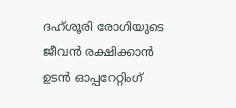ദഹ്ശൂരി രോഗിയുടെ ജീവൻ രക്ഷിക്കാൻ ഉടൻ ഓപ്പറേറ്റിംഗ്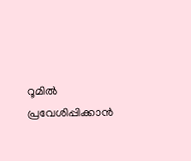റൂമിൽ പ്രവേശിപ്പിക്കാൻ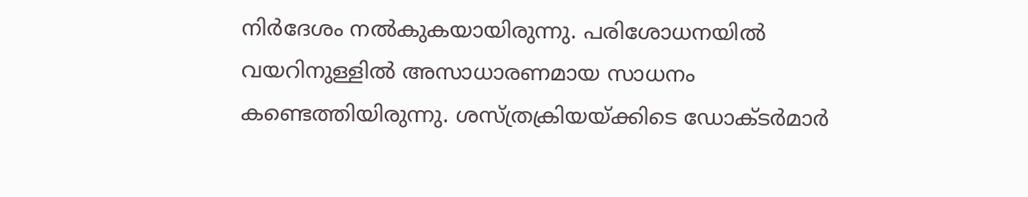നിർദേശം നൽകുകയായിരുന്നു. പരിശോധനയിൽ വയറിനുള്ളിൽ അസാധാരണമായ സാധനം കണ്ടെത്തിയിരുന്നു. ശസ്ത്രക്രിയയ്ക്കിടെ ഡോക്ടർമാർ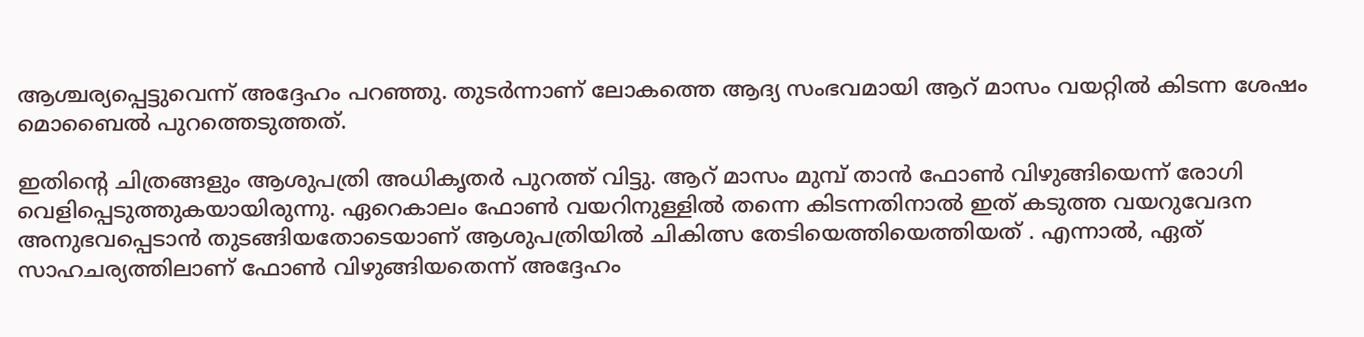ആശ്ചര്യപ്പെട്ടുവെന്ന് അദ്ദേഹം പറഞ്ഞു. തുടർന്നാണ് ലോകത്തെ ആദ്യ സംഭവമായി ആറ് മാസം വയറ്റിൽ കിടന്ന ശേഷം മൊബൈൽ പുറത്തെടുത്തത്.

ഇതിന്റെ ചിത്രങ്ങളും ആശുപത്രി അധികൃതർ പുറത്ത് വിട്ടു. ആറ് മാസം മുമ്പ് താൻ ഫോൺ വിഴുങ്ങിയെന്ന് രോഗി വെളിപ്പെടുത്തുകയായിരുന്നു. ഏറെകാലം ഫോൺ വയറിനുള്ളിൽ തന്നെ കിടന്നതിനാൽ ഇത് കടുത്ത വയറുവേദന അനുഭവപ്പെടാൻ തുടങ്ങിയതോടെയാണ് ആശുപത്രിയിൽ ചികിത്സ തേടിയെത്തിയെത്തിയത് . എന്നാൽ, ഏത് സാഹചര്യത്തിലാണ് ഫോൺ വിഴുങ്ങിയതെന്ന് അദ്ദേഹം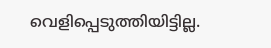വെളിപ്പെടുത്തിയിട്ടില്ല.